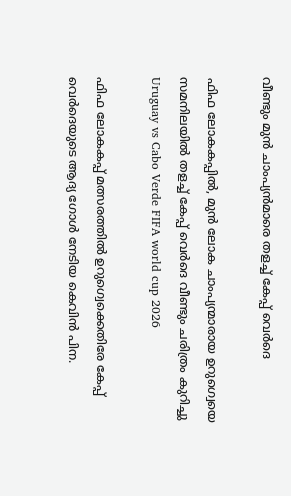വീണ്ടും മുൻ ചാംപ്യൻമാരെ തളച്ച് കേപ്പ് വെർദെ

ഫിഫ ലോകകപ്പിൽ, മുൻ ലോക ചാംപ്യന്മാരായ ഉറുഗ്വെയെ സമനിലയിൽ തളച്ച് കേപ്പ് വെർദെ വീണ്ടും ചരിത്രം കുറിച്ചു
Uruguay vs Cabo Verde FIFA world cup 2026

ഫിഫ ലോകകപ്പ് മത്സരത്തിൽ ഉറുഗ്വെക്കെതിരേ കേപ്പ് വെർദെയുടെ ആദ്യ ഗോൾ നേടിയ കെവിൻ പിന.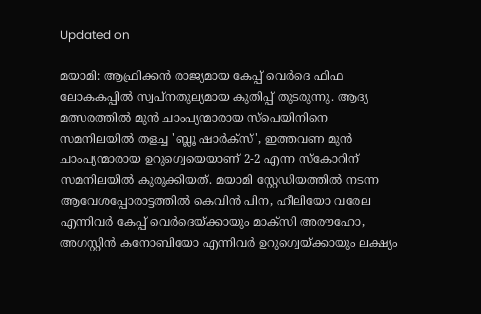Updated on

മയാമി: ആഫ്രിക്കൻ രാജ്യമായ കേപ്പ് വെർദെ ഫിഫ ലോകകപ്പിൽ സ്വപ്നതുല്യമായ കുതിപ്പ് തുടരുന്നു. ആദ്യ മത്സരത്തിൽ മുൻ ചാംപ്യന്മാരായ സ്പെയിനിനെ സമനിലയിൽ തളച്ച 'ബ്ലൂ ഷാർക്സ്', ഇത്തവണ മുൻ ചാംപ്യന്മാരായ ഉറുഗ്വെയെയാണ് 2-2 എന്ന സ്കോറിന് സമനിലയിൽ കുരുക്കിയത്. മയാമി സ്റ്റേഡിയത്തിൽ നടന്ന ആവേശപ്പോരാട്ടത്തിൽ കെവിൻ പിന, ഹീലിയോ വരേല എന്നിവർ കേപ്പ് വെർദെയ്ക്കായും മാക്സി അരൗഹോ, അഗസ്റ്റിൻ കനോബിയോ എന്നിവർ ഉറുഗ്വെയ്ക്കായും ലക്ഷ്യം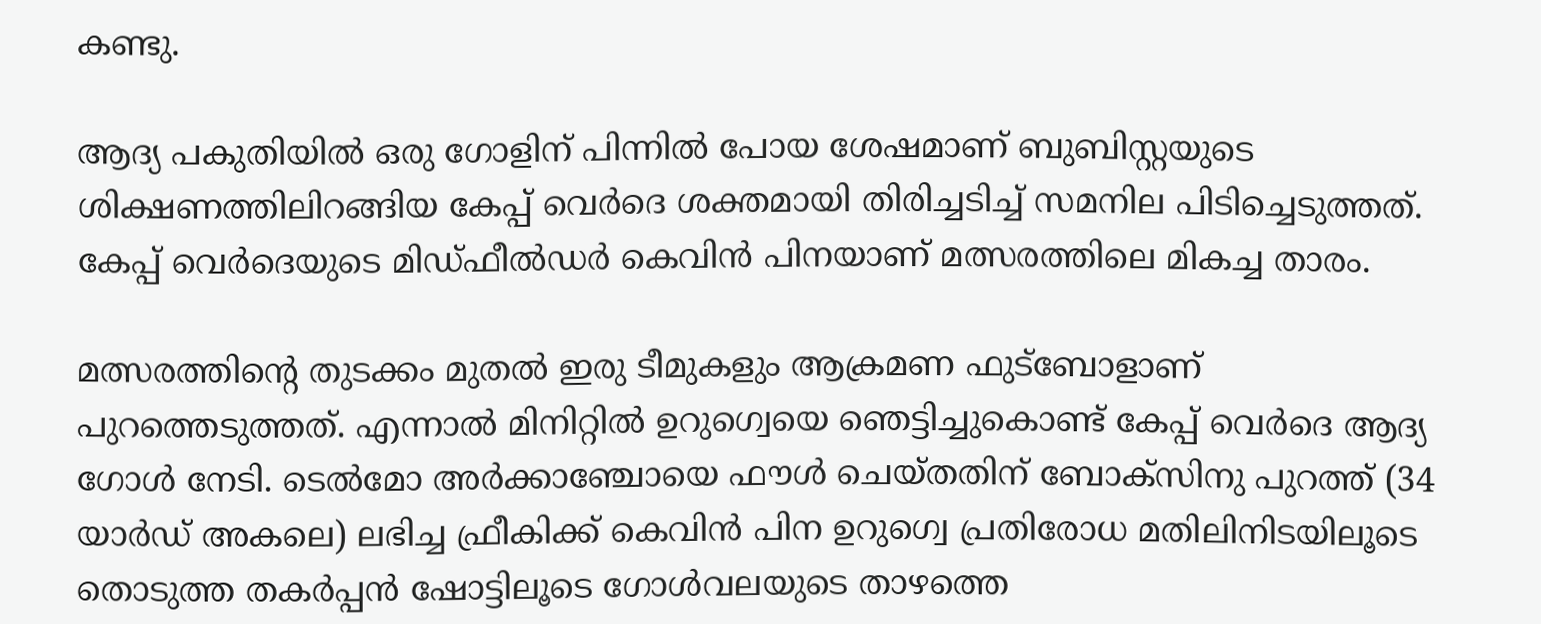കണ്ടു.

ആദ്യ പകുതിയിൽ ഒരു ഗോളിന് പിന്നിൽ പോയ ശേഷമാണ് ബുബിസ്റ്റയുടെ ശിക്ഷണത്തിലിറങ്ങിയ കേപ്പ് വെർദെ ശക്തമായി തിരിച്ചടിച്ച് സമനില പിടിച്ചെടുത്തത്. കേപ്പ് വെർദെയുടെ മിഡ്ഫീൽഡർ കെവിൻ പിനയാണ് മത്സരത്തിലെ മികച്ച താരം.

മത്സരത്തിന്‍റെ തുടക്കം മുതൽ ഇരു ടീമുകളും ആക്രമണ ഫുട്ബോളാണ് പുറത്തെടുത്തത്. എന്നാൽ മിനിറ്റിൽ ഉറുഗ്വെയെ ഞെട്ടിച്ചുകൊണ്ട് കേപ്പ് വെർദെ ആദ്യ ഗോൾ നേടി. ടെൽമോ അർക്കാഞ്ചോയെ ഫൗൾ ചെയ്തതിന് ബോക്സിനു പുറത്ത് (34 യാർഡ് അകലെ) ലഭിച്ച ഫ്രീകിക്ക് കെവിൻ പിന ഉറുഗ്വെ പ്രതിരോധ മതിലിനിടയിലൂടെ തൊടുത്ത തകർപ്പൻ ഷോട്ടിലൂടെ ഗോൾവലയുടെ താഴത്തെ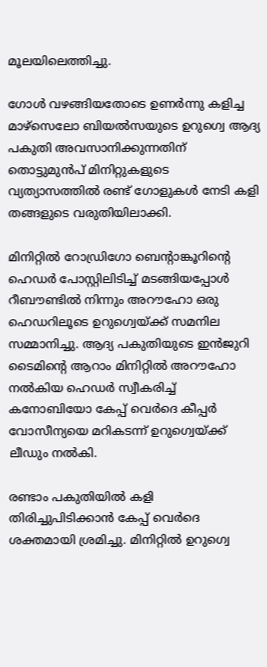മൂലയിലെത്തിച്ചു.

ഗോൾ വഴങ്ങിയതോടെ ഉണർന്നു കളിച്ച മാഴ്സെലോ ബിയൽസയുടെ ഉറുഗ്വെ ആദ്യ പകുതി അവസാനിക്കുന്നതിന് തൊട്ടുമുൻപ് മിനിറ്റുകളുടെ വ്യത്യാസത്തിൽ രണ്ട് ഗോളുകൾ നേടി കളി തങ്ങളുടെ വരുതിയിലാക്കി.

മിനിറ്റിൽ റോഡ്രിഗോ ബെന്‍റാങ്കൂറിന്‍റെ ഹെഡർ പോസ്റ്റിലിടിച്ച് മടങ്ങിയപ്പോൾ റീബൗണ്ടിൽ നിന്നും അറൗഹോ ഒരു ഹെഡറിലൂടെ ഉറുഗ്വെയ്ക്ക് സമനില സമ്മാനിച്ചു. ആദ്യ പകുതിയുടെ ഇൻജുറി ടൈമിന്‍റെ ആറാം മിനിറ്റിൽ അറൗഹോ നൽകിയ ഹെഡർ സ്വീകരിച്ച് കനോബിയോ കേപ്പ് വെർദെ കീപ്പർ വോസീന്യയെ മറികടന്ന് ഉറുഗ്വെയ്ക്ക് ലീഡും നൽകി.

രണ്ടാം പകുതിയിൽ കളി തിരിച്ചുപിടിക്കാൻ കേപ്പ് വെർദെ ശക്തമായി ശ്രമിച്ചു. മിനിറ്റിൽ ഉറുഗ്വെ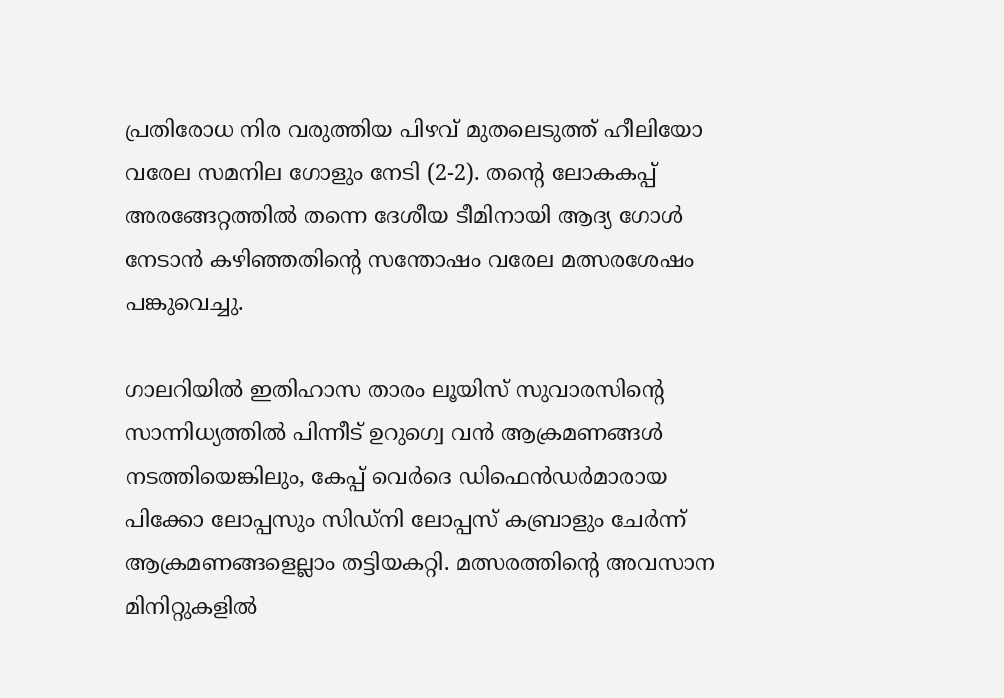പ്രതിരോധ നിര വരുത്തിയ പിഴവ് മുതലെടുത്ത് ഹീലിയോ വരേല സമനില ഗോളും നേടി (2-2). തന്‍റെ ലോകകപ്പ് അരങ്ങേറ്റത്തിൽ തന്നെ ദേശീയ ടീമിനായി ആദ്യ ഗോൾ നേടാൻ കഴിഞ്ഞതിന്‍റെ സന്തോഷം വരേല മത്സരശേഷം പങ്കുവെച്ചു.

ഗാലറിയിൽ ഇതിഹാസ താരം ലൂയിസ് സുവാരസിന്‍റെ സാന്നിധ്യത്തിൽ പിന്നീട് ഉറുഗ്വെ വൻ ആക്രമണങ്ങൾ നടത്തിയെങ്കിലും, കേപ്പ് വെർദെ ഡിഫെൻഡർമാരായ പിക്കോ ലോപ്പസും സിഡ്നി ലോപ്പസ് കബ്രാളും ചേർന്ന് ആക്രമണങ്ങളെല്ലാം തട്ടിയകറ്റി. മത്സരത്തിന്‍റെ അവസാന മിനിറ്റുകളിൽ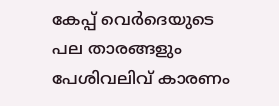കേപ്പ് വെർദെയുടെ പല താരങ്ങളും പേശിവലിവ് കാരണം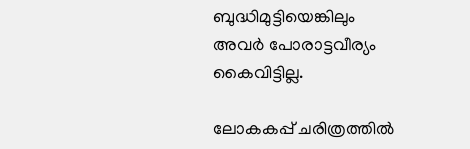ബുദ്ധിമുട്ടിയെങ്കിലും അവർ പോരാട്ടവീര്യം കൈവിട്ടില്ല.

ലോകകപ്പ് ചരിത്രത്തിൽ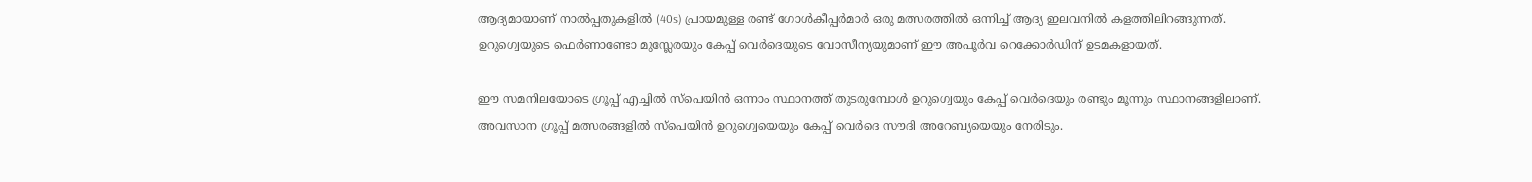ആദ്യമായാണ് നാല്‍പ്പതുകളിൽ (40s) പ്രായമുള്ള രണ്ട് ഗോൾകീപ്പർമാർ ഒരു മത്സരത്തിൽ ഒന്നിച്ച് ആദ്യ ഇലവനിൽ കളത്തിലിറങ്ങുന്നത്. ഉറുഗ്വെയുടെ ഫെർണാണ്ടോ മുസ്ലേരയും കേപ്പ് വെർദെയുടെ വോസീന്യയുമാണ് ഈ അപൂർവ റെക്കോർഡിന് ഉടമകളായത്.

ഈ സമനിലയോടെ ഗ്രൂപ്പ് എച്ചിൽ സ്പെയിൻ ഒന്നാം സ്ഥാനത്ത് തുടരുമ്പോൾ ഉറുഗ്വെയും കേപ്പ് വെർദെയും രണ്ടും മൂന്നും സ്ഥാനങ്ങളിലാണ്. അവസാന ഗ്രൂപ്പ് മത്സരങ്ങളിൽ സ്പെയിൻ ഉറുഗ്വെയെയും കേപ്പ് വെർദെ സൗദി അറേബ്യയെയും നേരിടും.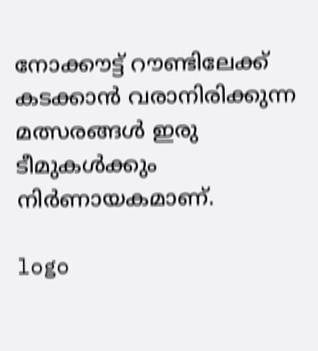നോക്കൗട്ട് റൗണ്ടിലേക്ക് കടക്കാൻ വരാനിരിക്കുന്ന മത്സരങ്ങൾ ഇരു ടീമുകൾക്കും നിർണായകമാണ്.

logo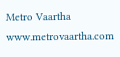Metro Vaartha
www.metrovaartha.com